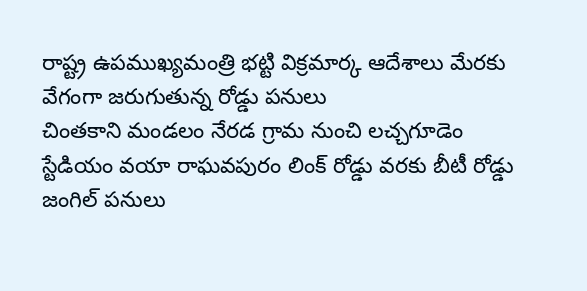రాష్ట్ర ఉపముఖ్యమంత్రి భట్టి విక్రమార్క ఆదేశాలు మేరకు వేగంగా జరుగుతున్న రోడ్డు పనులు
చింతకాని మండలం నేరడ గ్రామ నుంచి లచ్చగూడెం స్టేడియం వయా రాఘవపురం లింక్ రోడ్డు వరకు బీటీ రోడ్డు జంగిల్ పనులు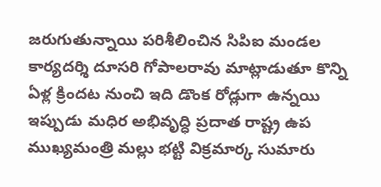జరుగుతున్నాయి పరిశీలించిన సిపిఐ మండల కార్యదర్శి దూసరి గోపాలరావు మాట్లాడుతూ కొన్ని ఏళ్ల క్రిందట నుంచి ఇది డొంక రోడ్లుగా ఉన్నయి ఇప్పుడు మధిర అభివృద్ధి ప్రదాత రాష్ట్ర ఉప ముఖ్యమంత్రి మల్లు భట్టి విక్రమార్క సుమారు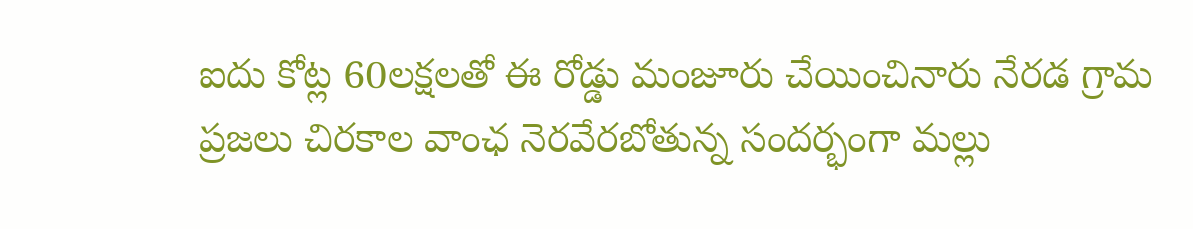ఐదు కోట్ల 60లక్షలతో ఈ రోడ్డు మంజూరు చేయించినారు నేరడ గ్రామ ప్రజలు చిరకాల వాంఛ నెరవేరబోతున్న సందర్భంగా మల్లు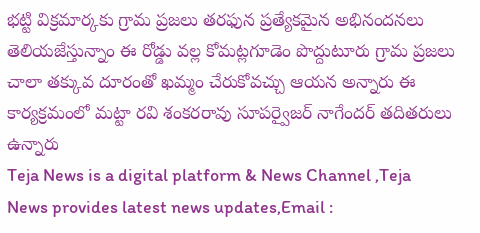భట్టి విక్రమార్కకు గ్రామ ప్రజలు తరఫున ప్రత్యేకమైన అభినందనలు తెలియజేస్తున్నాం ఈ రోడ్డు వల్ల కోమట్లగూడెం పొద్దుటూరు గ్రామ ప్రజలు చాలా తక్కువ దూరంతో ఖమ్మం చేరుకోవచ్చు ఆయన అన్నారు ఈ కార్యక్రమంలో మట్టా రవి శంకరరావు సూపర్వైజర్ నాగేందర్ తదితరులు ఉన్నారు
Teja News is a digital platform & News Channel ,Teja News provides latest news updates,Email :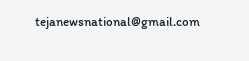tejanewsnational@gmail.com